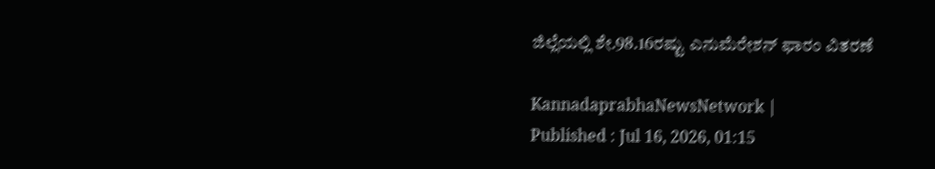ಜಿಲ್ಲೆಯಲ್ಲಿ ಶೇ.98.16ರಷ್ಟು ಎನುಮೆರೇಶನ್ ಫಾರಂ ವಿತರಣೆ

KannadaprabhaNewsNetwork |
Published : Jul 16, 2026, 01:15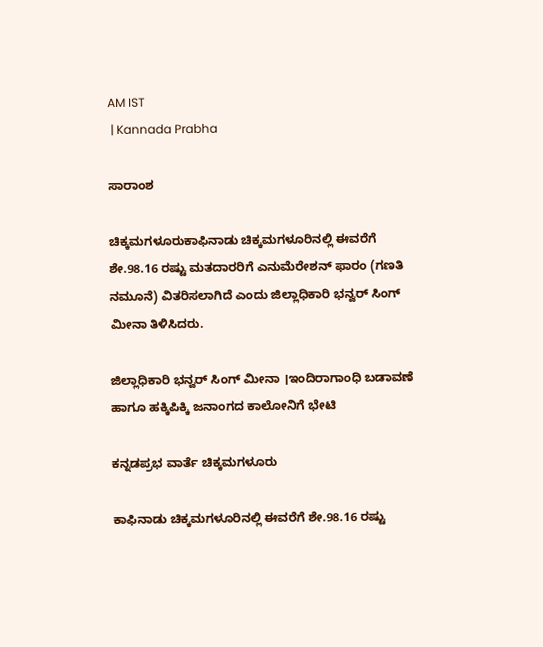AM IST
 | Kannada Prabha

ಸಾರಾಂಶ

ಚಿಕ್ಕಮಗಳೂರುಕಾಫಿನಾಡು ಚಿಕ್ಕಮಗಳೂರಿನಲ್ಲಿ ಈವರೆಗೆ ಶೇ.98.16 ರಷ್ಟು ಮತದಾರರಿಗೆ ಎನುಮೆರೇಶನ್ ಫಾರಂ (ಗಣತಿ ನಮೂನೆ) ವಿತರಿಸಲಾಗಿದೆ ಎಂದು ಜಿಲ್ಲಾಧಿಕಾರಿ ಭನ್ವರ್ ಸಿಂಗ್ ಮೀನಾ ತಿಳಿಸಿದರು.

ಜಿಲ್ಲಾಧಿಕಾರಿ ಭನ್ವರ್ ಸಿಂಗ್ ಮೀನಾ ।ಇಂದಿರಾಗಾಂಧಿ ಬಡಾವಣೆ ಹಾಗೂ ಹಕ್ಕಿಪಿಕ್ಕಿ ಜನಾಂಗದ ಕಾಲೋನಿಗೆ ಭೇಟಿ

ಕನ್ನಡಪ್ರಭ ವಾರ್ತೆ ಚಿಕ್ಕಮಗಳೂರು

ಕಾಫಿನಾಡು ಚಿಕ್ಕಮಗಳೂರಿನಲ್ಲಿ ಈವರೆಗೆ ಶೇ.98.16 ರಷ್ಟು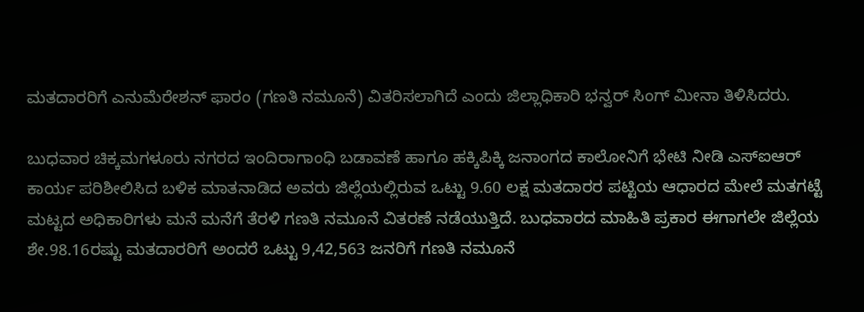ಮತದಾರರಿಗೆ ಎನುಮೆರೇಶನ್ ಫಾರಂ (ಗಣತಿ ನಮೂನೆ) ವಿತರಿಸಲಾಗಿದೆ ಎಂದು ಜಿಲ್ಲಾಧಿಕಾರಿ ಭನ್ವರ್ ಸಿಂಗ್ ಮೀನಾ ತಿಳಿಸಿದರು.

ಬುಧವಾರ ಚಿಕ್ಕಮಗಳೂರು ನಗರದ ಇಂದಿರಾಗಾಂಧಿ ಬಡಾವಣೆ ಹಾಗೂ ಹಕ್ಕಿಪಿಕ್ಕಿ ಜನಾಂಗದ ಕಾಲೋನಿಗೆ ಭೇಟಿ ನೀಡಿ ಎಸ್‌ಐಆರ್ ಕಾರ್ಯ ಪರಿಶೀಲಿಸಿದ ಬಳಿಕ ಮಾತನಾಡಿದ ಅವರು ಜಿಲ್ಲೆಯಲ್ಲಿರುವ ಒಟ್ಟು 9.60 ಲಕ್ಷ ಮತದಾರರ ಪಟ್ಟಿಯ ಆಧಾರದ ಮೇಲೆ ಮತಗಟ್ಟೆ ಮಟ್ಟದ ಅಧಿಕಾರಿಗಳು ಮನೆ ಮನೆಗೆ ತೆರಳಿ ಗಣತಿ ನಮೂನೆ ವಿತರಣೆ ನಡೆಯುತ್ತಿದೆ. ಬುಧವಾರದ ಮಾಹಿತಿ ಪ್ರಕಾರ ಈಗಾಗಲೇ ಜಿಲ್ಲೆಯ ಶೇ.98.16ರಷ್ಟು ಮತದಾರರಿಗೆ ಅಂದರೆ ಒಟ್ಟು 9,42,563 ಜನರಿಗೆ ಗಣತಿ ನಮೂನೆ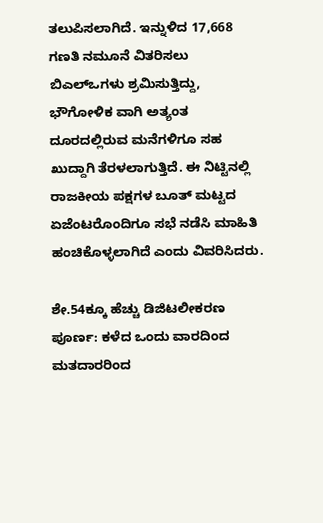ತಲುಪಿಸಲಾಗಿದೆ. ಇನ್ನುಳಿದ 17,668 ಗಣತಿ ನಮೂನೆ ವಿತರಿಸಲು ಬಿಎಲ್‌ಒಗಳು ಶ್ರಮಿಸುತ್ತಿದ್ದು, ಭೌಗೋಳಿಕ ವಾಗಿ ಅತ್ಯಂತ ದೂರದಲ್ಲಿರುವ ಮನೆಗಳಿಗೂ ಸಹ ಖುದ್ದಾಗಿ ತೆರಳಲಾಗುತ್ತಿದೆ. ಈ ನಿಟ್ಟಿನಲ್ಲಿ ರಾಜಕೀಯ ಪಕ್ಷಗಳ ಬೂತ್ ಮಟ್ಟದ ಏಜೆಂಟರೊಂದಿಗೂ ಸಭೆ ನಡೆಸಿ ಮಾಹಿತಿ ಹಂಚಿಕೊಳ್ಳಲಾಗಿದೆ ಎಂದು ವಿವರಿಸಿದರು.

ಶೇ.54ಕ್ಕೂ ಹೆಚ್ಚು ಡಿಜಿಟಲೀಕರಣ ಪೂರ್ಣ: ಕಳೆದ ಒಂದು ವಾರದಿಂದ ಮತದಾರರಿಂದ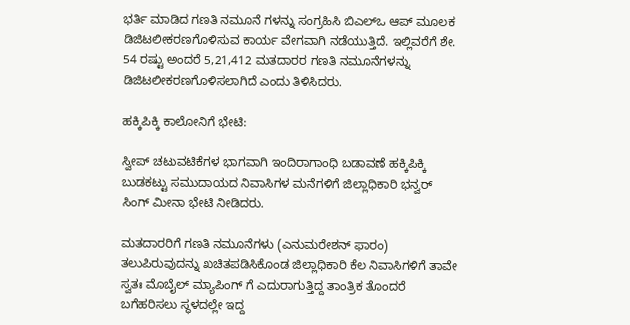ಭರ್ತಿ ಮಾಡಿದ ಗಣತಿ ನಮೂನೆ ಗಳನ್ನು ಸಂಗ್ರಹಿಸಿ ಬಿಎಲ್‌ಒ ಆಪ್ ಮೂಲಕ ಡಿಜಿಟಲೀಕರಣಗೊಳಿಸುವ ಕಾರ್ಯ ವೇಗವಾಗಿ ನಡೆಯುತ್ತಿದೆ. ಇಲ್ಲಿವರೆಗೆ ಶೇ. 54 ರಷ್ಟು ಅಂದರೆ 5,21,412 ಮತದಾರರ ಗಣತಿ ನಮೂನೆಗಳನ್ನು ಡಿಜಿಟಲೀಕರಣಗೊಳಿಸಲಾಗಿದೆ ಎಂದು ತಿಳಿಸಿದರು.

ಹಕ್ಕಿಪಿಕ್ಕಿ ಕಾಲೋನಿಗೆ ಭೇಟಿ:

ಸ್ವೀಪ್ ಚಟುವಟಿಕೆಗಳ ಭಾಗವಾಗಿ ಇಂದಿರಾಗಾಂಧಿ ಬಡಾವಣೆ ಹಕ್ಕಿಪಿಕ್ಕಿ ಬುಡಕಟ್ಟು ಸಮುದಾಯದ ನಿವಾಸಿಗಳ ಮನೆಗಳಿಗೆ ಜಿಲ್ಲಾಧಿಕಾರಿ ಭನ್ವರ್ ಸಿಂಗ್ ಮೀನಾ ಭೇಟಿ ನೀಡಿದರು.

ಮತದಾರರಿಗೆ ಗಣತಿ ನಮೂನೆಗಳು (ಎನುಮರೇಶನ್ ಫಾರಂ) ತಲುಪಿರುವುದನ್ನು ಖಚಿತಪಡಿಸಿಕೊಂಡ ಜಿಲ್ಲಾಧಿಕಾರಿ ಕೆಲ ನಿವಾಸಿಗಳಿಗೆ ತಾವೇ ಸ್ವತಃ ಮೊಬೈಲ್ ಮ್ಯಾಪಿಂಗ್ ಗೆ ಎದುರಾಗುತ್ತಿದ್ದ ತಾಂತ್ರಿಕ ತೊಂದರೆ ಬಗೆಹರಿಸಲು ಸ್ಥಳದಲ್ಲೇ ಇದ್ದ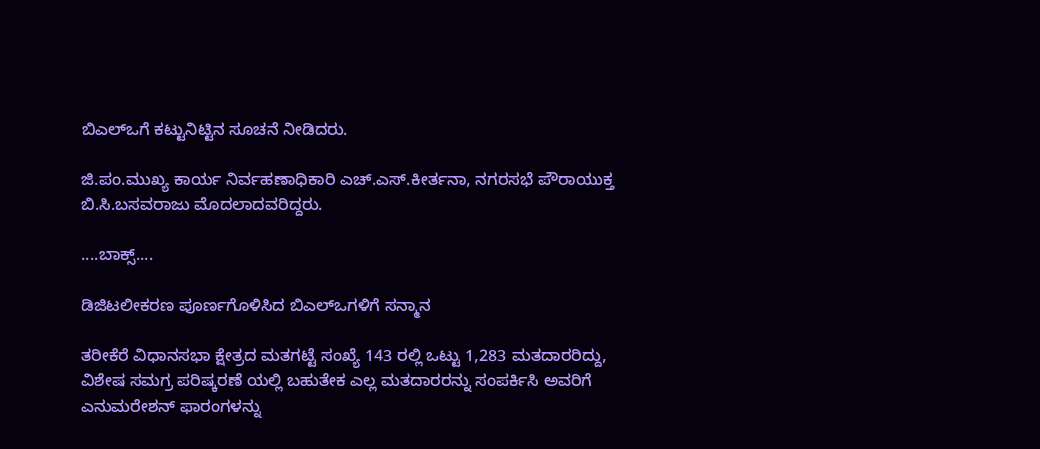ಬಿಎಲ್‌ಒಗೆ ಕಟ್ಟುನಿಟ್ಟಿನ ಸೂಚನೆ ನೀಡಿದರು.

ಜಿ.ಪಂ.ಮುಖ್ಯ ಕಾರ್ಯ ನಿರ್ವಹಣಾಧಿಕಾರಿ ಎಚ್.ಎಸ್.ಕೀರ್ತನಾ, ನಗರಸಭೆ ಪೌರಾಯುಕ್ತ ಬಿ.ಸಿ.ಬಸವರಾಜು ಮೊದಲಾದವರಿದ್ದರು.

....ಬಾಕ್ಸ್....

ಡಿಜಿಟಲೀಕರಣ ಪೂರ್ಣಗೊಳಿಸಿದ ಬಿಎಲ್‌ಒಗಳಿಗೆ‌ ಸನ್ಮಾನ

ತರೀಕೆರೆ ವಿಧಾನಸಭಾ ಕ್ಷೇತ್ರದ ಮತಗಟ್ಟೆ ಸಂಖ್ಯೆ 143 ರಲ್ಲಿ ಒಟ್ಟು 1,283 ಮತದಾರರಿದ್ದು, ವಿಶೇಷ ಸಮಗ್ರ ಪರಿಷ್ಕರಣೆ ಯಲ್ಲಿ ಬಹುತೇಕ ಎಲ್ಲ ಮತದಾರರನ್ನು ಸಂಪರ್ಕಿಸಿ ಅವರಿಗೆ ಎನುಮರೇಶನ್ ಫಾರಂಗಳನ್ನು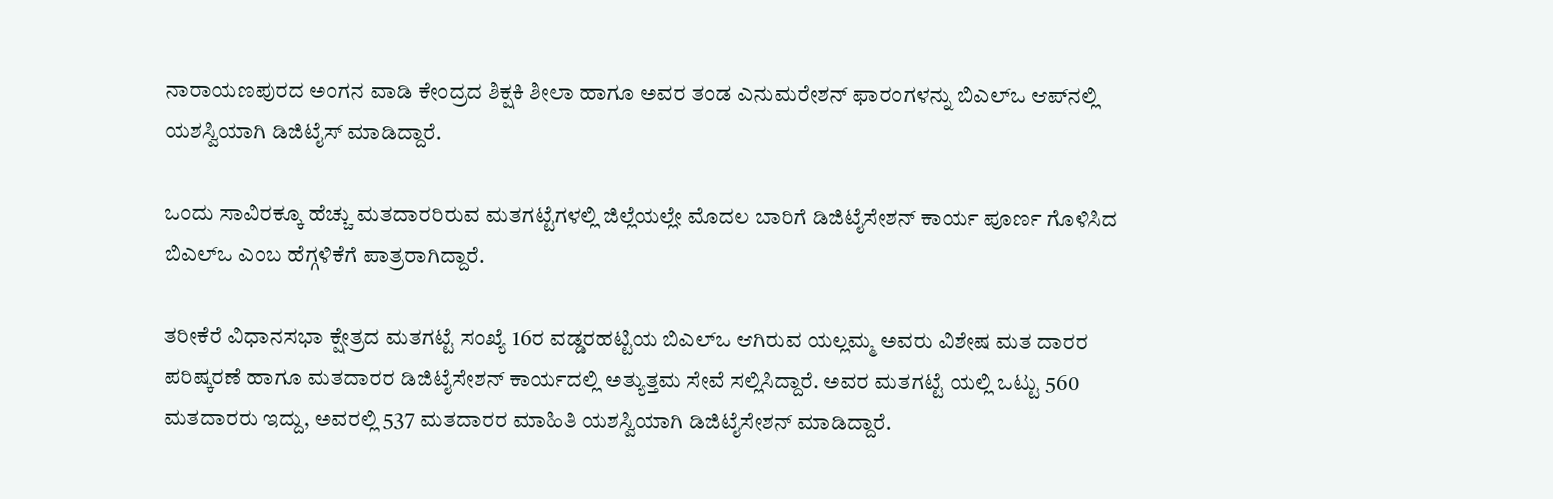ನಾರಾಯಣಪುರದ ಅಂಗನ ವಾಡಿ ಕೇಂದ್ರದ ಶಿಕ್ಷಕಿ ಶೀಲಾ ಹಾಗೂ ಅವರ ತಂಡ ಎನುಮರೇಶನ್ ಫಾರಂಗಳನ್ನು ಬಿಎಲ್‌ಒ ಆಪ್‌ನಲ್ಲಿ ಯಶಸ್ವಿಯಾಗಿ ಡಿಜಿಟೈಸ್ ಮಾಡಿದ್ದಾರೆ.

ಒಂದು ಸಾವಿರಕ್ಕೂ ಹೆಚ್ಚು ಮತದಾರರಿರುವ ಮತಗಟ್ಟೆಗಳಲ್ಲಿ ಜಿಲ್ಲೆಯಲ್ಲೇ ಮೊದಲ ಬಾರಿಗೆ ಡಿಜಿಟೈಸೇಶನ್ ಕಾರ್ಯ ಪೂರ್ಣ ಗೊಳಿಸಿದ ಬಿಎಲ್‌ಒ ಎಂಬ ಹೆಗ್ಗಳಿಕೆಗೆ ಪಾತ್ರರಾಗಿದ್ದಾರೆ.

ತರೀಕೆರೆ ವಿಧಾನಸಭಾ ಕ್ಷೇತ್ರದ ಮತಗಟ್ಟೆ ಸಂಖ್ಯೆ 16ರ ವಡ್ಡರಹಟ್ಟಿಯ ಬಿಎಲ್‌ಒ ಆಗಿರುವ ಯಲ್ಲಮ್ಮ ಅವರು ವಿಶೇಷ ಮತ ದಾರರ ಪರಿಷ್ಕರಣೆ ಹಾಗೂ ಮತದಾರರ ಡಿಜಿಟೈಸೇಶನ್ ಕಾರ್ಯದಲ್ಲಿ ಅತ್ಯುತ್ತಮ ಸೇವೆ ಸಲ್ಲಿಸಿದ್ದಾರೆ. ಅವರ ಮತಗಟ್ಟೆ ಯಲ್ಲಿ ಒಟ್ಟು 560 ಮತದಾರರು ಇದ್ದು, ಅವರಲ್ಲಿ 537 ಮತದಾರರ ಮಾಹಿತಿ ಯಶಸ್ವಿಯಾಗಿ ಡಿಜಿಟೈಸೇಶನ್ ಮಾಡಿದ್ದಾರೆ.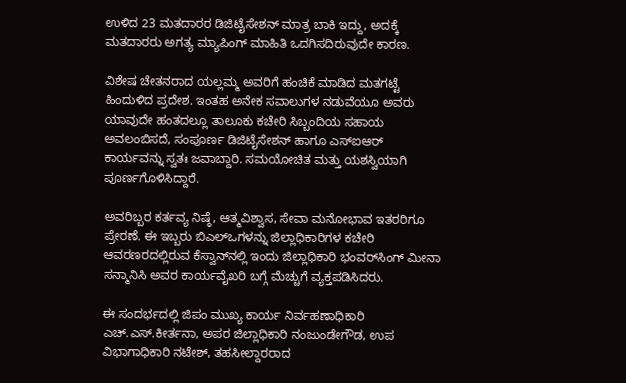ಉಳಿದ 23 ಮತದಾರರ ಡಿಜಿಟೈಸೇಶನ್ ಮಾತ್ರ ಬಾಕಿ ಇದ್ದು, ಅದಕ್ಕೆ ಮತದಾರರು ಅಗತ್ಯ ಮ್ಯಾಪಿಂಗ್ ಮಾಹಿತಿ ಒದಗಿಸದಿರುವುದೇ ಕಾರಣ.

ವಿಶೇಷ ಚೇತನರಾದ ಯಲ್ಲಮ್ಮ ಅವರಿಗೆ ಹಂಚಿಕೆ ಮಾಡಿದ ಮತಗಟ್ಟೆ ಹಿಂದುಳಿದ ಪ್ರದೇಶ. ಇಂತಹ ಅನೇಕ ಸವಾಲುಗಳ ನಡುವೆಯೂ ಅವರು ಯಾವುದೇ ಹಂತದಲ್ಲೂ ತಾಲೂಕು ಕಚೇರಿ ಸಿಬ್ಬಂದಿಯ ಸಹಾಯ ಅವಲಂಬಿಸದೆ, ಸಂಪೂರ್ಣ ಡಿಜಿಟೈಸೇಶನ್ ಹಾಗೂ ಎಸ್‌ಐಆರ್ ಕಾರ್ಯವನ್ನು ಸ್ವತಃ ಜವಾಬ್ದಾರಿ. ಸಮಯೋಚಿತ ಮತ್ತು ಯಶಸ್ವಿಯಾಗಿ ಪೂರ್ಣಗೊಳಿಸಿದ್ದಾರೆ.

ಅವರಿಬ್ಬರ ಕರ್ತವ್ಯ ನಿಷ್ಠೆ, ಆತ್ಮವಿಶ್ವಾಸ, ಸೇವಾ ಮನೋಭಾವ ಇತರರಿಗೂ ಪ್ರೇರಣೆ. ಈ ಇಬ್ಬರು ಬಿಎಲ್‌ಒಗಳನ್ನು ಜಿಲ್ಲಾಧಿಕಾರಿಗಳ ಕಚೇರಿ ಆವರಣರದಲ್ಲಿರುವ ಕೆಸ್ವಾನ್‌ನಲ್ಲಿ ಇಂದು ಜಿಲ್ಲಾಧಿಕಾರಿ ಭಂವರ್‌ಸಿಂಗ್ ಮೀನಾ ಸನ್ಮಾನಿಸಿ ಅವರ ಕಾರ್ಯವೈಖರಿ ಬಗ್ಗೆ ಮೆಚ್ಚುಗೆ ವ್ಯಕ್ತಪಡಿಸಿದರು.

ಈ ಸಂದರ್ಭದಲ್ಲಿ ಜಿಪಂ ಮುಖ್ಯ ಕಾರ್ಯ ನಿರ್ವಹಣಾಧಿಕಾರಿ ಎಚ್.ಎಸ್.ಕೀರ್ತನಾ, ಅಪರ ಜಿಲ್ಲಾಧಿಕಾರಿ ನಂಜುಂಡೇಗೌಡ, ಉಪ ವಿಭಾಗಾಧಿಕಾರಿ ನಟೇಶ್, ತಹಸೀಲ್ದಾರರಾದ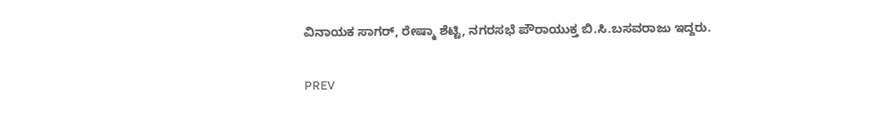ವಿನಾಯಕ ಸಾಗರ್, ರೇಷ್ಮಾ ಶೆಟ್ಟಿ, ನಗರಸಭೆ ಪೌರಾಯುಕ್ತ ಬಿ.ಸಿ.ಬಸವರಾಜು ಇದ್ದರು.

PREV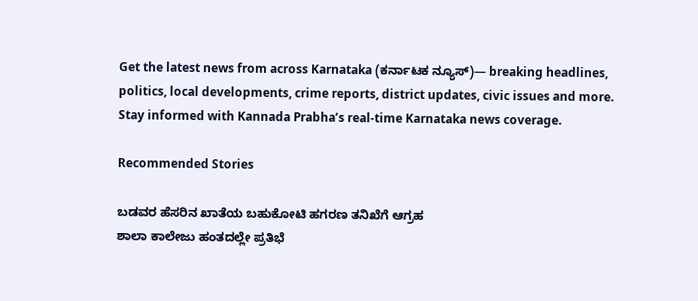Get the latest news from across Karnataka (ಕರ್ನಾಟಕ ನ್ಯೂಸ್)— breaking headlines, politics, local developments, crime reports, district updates, civic issues and more. Stay informed with Kannada Prabha’s real‑time Karnataka news coverage.

Recommended Stories

ಬಡವರ ಹೆಸರಿನ ಖಾತೆಯ ಬಹುಕೋಟಿ ಹಗರಣ ತನಿಖೆಗೆ ಆಗ್ರಹ
ಶಾಲಾ ಕಾಲೇಜು ಹಂತದಲ್ಲೇ ಪ್ರತಿಭೆ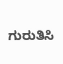ಗುರುತಿಸಿ